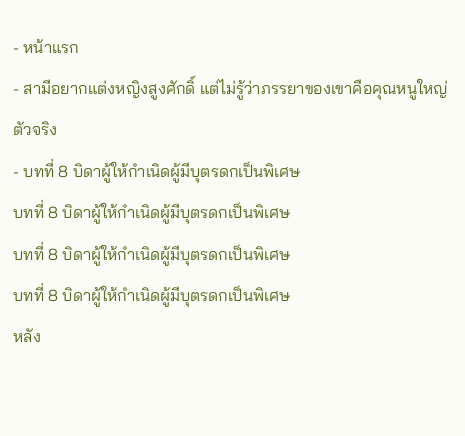- หน้าแรก
- สามีอยากแต่งหญิงสูงศักดิ์ แต่ไม่รู้ว่าภรรยาของเขาคือคุณหนูใหญ่ตัวจริง
- บทที่ 8 บิดาผู้ให้กำเนิดผู้มีบุตรดกเป็นพิเศษ
บทที่ 8 บิดาผู้ให้กำเนิดผู้มีบุตรดกเป็นพิเศษ
บทที่ 8 บิดาผู้ให้กำเนิดผู้มีบุตรดกเป็นพิเศษ
บทที่ 8 บิดาผู้ให้กำเนิดผู้มีบุตรดกเป็นพิเศษ
หลัง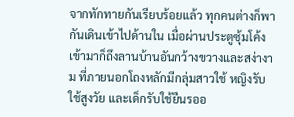จากทักทายกันเรียบร้อยแล้ว ทุกคนต่างก็พากันเดินเข้าไปด้านใน เมื่อผ่านประตูซุ้มโค้งเข้ามาก็ถึงลานบ้านอันกว้างขวางและสง่างาม ที่ภายนอกโถงหลักมีกลุ่มสาวใช้ หญิงรับใช้สูงวัย และเด็กรับใช้ยืนรออ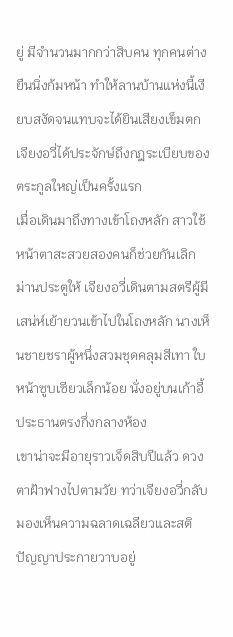ยู่ มีจำนวนมากกว่าสิบคน ทุกคนต่างยืนนิ่งก้มหน้า ทำให้ลานบ้านแห่งนี้เงียบสงัดจนแทบจะได้ยินเสียงเข็มตก
เจียงอวี่ได้ประจักษ์ถึงกฎระเบียบของตระกูลใหญ่เป็นครั้งแรก
เมื่อเดินมาถึงทางเข้าโถงหลัก สาวใช้หน้าตาสะสวยสองคนก็ช่วยกันเลิกม่านประตูให้ เจียงอวี่เดินตามสตรีผู้มีเสน่ห์เย้ายวนเข้าไปในโถงหลัก นางเห็นชายชราผู้หนึ่งสวมชุดคลุมสีเทา ใบหน้าซูบเซียวเล็กน้อย นั่งอยู่บนเก้าอี้ประธานตรงกึ่งกลางห้อง
เขาน่าจะมีอายุราวเจ็ดสิบปีแล้ว ดวงตาฝ้าฟางไปตามวัย ทว่าเจียงอวี่กลับมองเห็นความฉลาดเฉลียวและสติปัญญาประกายวาบอยู่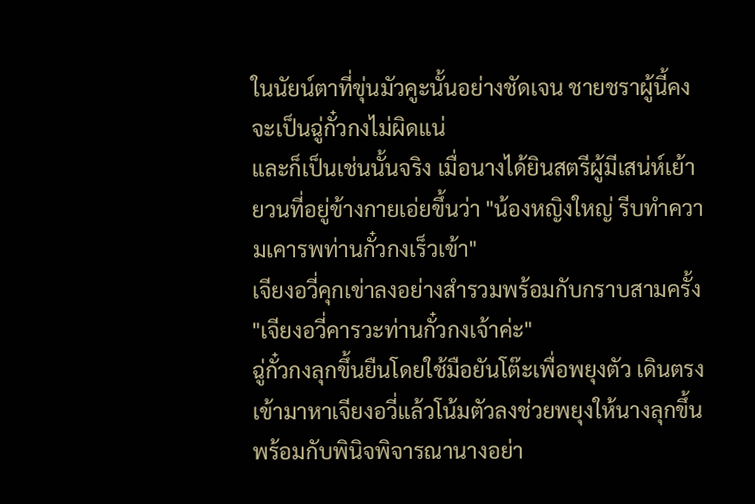ในนัยน์ตาที่ขุ่นมัวคูะนั้นอย่างชัดเจน ชายชราผู้นี้คงจะเป็นฉู่กั๋วกงไม่ผิดแน่
และก็เป็นเช่นนั้นจริง เมื่อนางได้ยินสตรีผู้มีเสน่ห์เย้ายวนที่อยู่ข้างกายเอ่ยขึ้นว่า "น้องหญิงใหญ่ รีบทำความเคารพท่านกั๋วกงเร็วเข้า"
เจียงอวี่คุกเข่าลงอย่างสำรวมพร้อมกับกราบสามครั้ง "เจียงอวี่คารวะท่านกั๋วกงเจ้าค่ะ"
ฉู่กั๋วกงลุกขึ้นยืนโดยใช้มือยันโต๊ะเพื่อพยุงตัว เดินตรงเข้ามาหาเจียงอวี่แล้วโน้มตัวลงช่วยพยุงให้นางลุกขึ้น พร้อมกับพินิจพิจารณานางอย่า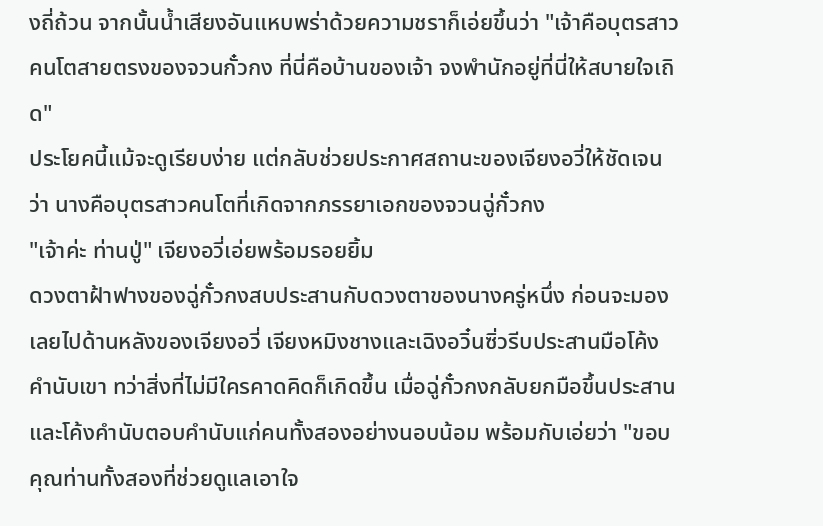งถี่ถ้วน จากนั้นน้ำเสียงอันแหบพร่าด้วยความชราก็เอ่ยขึ้นว่า "เจ้าคือบุตรสาวคนโตสายตรงของจวนกั๋วกง ที่นี่คือบ้านของเจ้า จงพำนักอยู่ที่นี่ให้สบายใจเถิด"
ประโยคนี้แม้จะดูเรียบง่าย แต่กลับช่วยประกาศสถานะของเจียงอวี่ให้ชัดเจนว่า นางคือบุตรสาวคนโตที่เกิดจากภรรยาเอกของจวนฉู่กั๋วกง
"เจ้าค่ะ ท่านปู่" เจียงอวี่เอ่ยพร้อมรอยยิ้ม
ดวงตาฝ้าฟางของฉู่กั๋วกงสบประสานกับดวงตาของนางครู่หนึ่ง ก่อนจะมองเลยไปด้านหลังของเจียงอวี่ เจียงหมิงชางและเฉิงอวิ๋นซิ่วรีบประสานมือโค้งคำนับเขา ทว่าสิ่งที่ไม่มีใครคาดคิดก็เกิดขึ้น เมื่อฉู่กั๋วกงกลับยกมือขึ้นประสานและโค้งคำนับตอบคำนับแก่คนทั้งสองอย่างนอบน้อม พร้อมกับเอ่ยว่า "ขอบคุณท่านทั้งสองที่ช่วยดูแลเอาใจ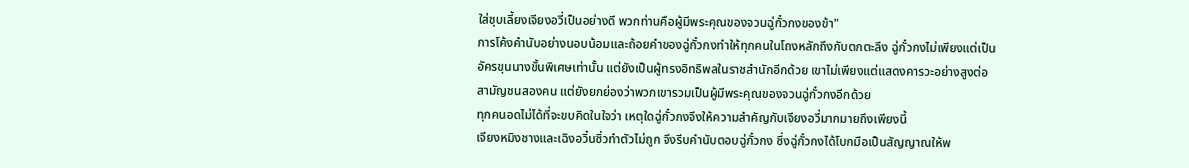ใส่ชุบเลี้ยงเจียงอวี่เป็นอย่างดี พวกท่านคือผู้มีพระคุณของจวนฉู่กั๋วกงของข้า"
การโค้งคำนับอย่างนอบน้อมและถ้อยคำของฉู่กั๋วกงทำให้ทุกคนในโถงหลักถึงกับตกตะลึง ฉู่กั๋วกงไม่เพียงแต่เป็นอัครขุนนางขั้นพิเศษเท่านั้น แต่ยังเป็นผู้ทรงอิทธิพลในราชสำนักอีกด้วย เขาไม่เพียงแต่แสดงคารวะอย่างสูงต่อสามัญชนสองคน แต่ยังยกย่องว่าพวกเขารวมเป็นผู้มีพระคุณของจวนฉู่กั๋วกงอีกด้วย
ทุกคนอดไม่ได้ที่จะขบคิดในใจว่า เหตุใดฉู่กั๋วกงจึงให้ความสำคัญกับเจียงอวี่มากมายถึงเพียงนี้
เจียงหมิงชางและเฉิงอวิ๋นซิ่วทำตัวไม่ถูก จึงรีบคำนับตอบฉู่กั๋วกง ซึ่งฉู่กั๋วกงได้โบกมือเป็นสัญญาณให้พ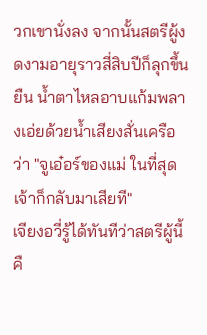วกเขานั่งลง จากนั้นสตรีผู้งดงามอายุราวสี่สิบปีก็ลุกขึ้นยืน น้ำตาไหลอาบแก้มพลางเอ่ยด้วยน้ำเสียงสั่นเครือว่า "จูเอ๋อร์ของแม่ ในที่สุดเจ้าก็กลับมาเสียที"
เจียงอวี่รู้ได้ทันทีว่าสตรีผู้นี้คื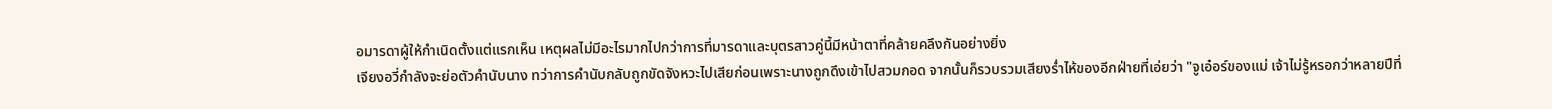อมารดาผู้ให้กำเนิดตั้งแต่แรกเห็น เหตุผลไม่มีอะไรมากไปกว่าการที่มารดาและบุตรสาวคู่นี้มีหน้าตาที่คล้ายคลึงกันอย่างยิ่ง
เจียงอวี่กำลังจะย่อตัวคำนับนาง ทว่าการคำนับกลับถูกขัดจังหวะไปเสียก่อนเพราะนางถูกดึงเข้าไปสวมกอด จากนั้นก็รวบรวมเสียงร่ำไห้ของอีกฝ่ายที่เอ่ยว่า "จูเอ๋อร์ของแม่ เจ้าไม่รู้หรอกว่าหลายปีที่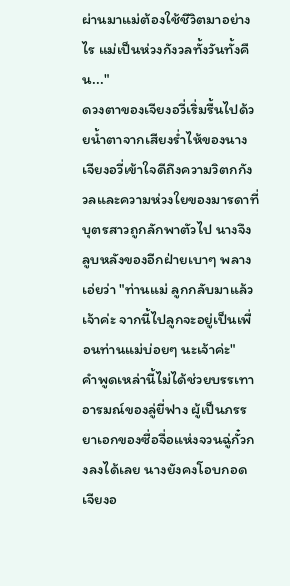ผ่านมาแม่ต้องใช้ชีวิตมาอย่างไร แม่เป็นห่วงกังวลทั้งวันทั้งคืน..."
ดวงตาของเจียงอวี่เริ่มรื้นไปด้วยน้ำตาจากเสียงร่ำไห้ของนาง เจียงอวี่เข้าใจดีถึงความวิตกกังวลและความห่วงใยของมารดาที่บุตรสาวถูกลักพาตัวไป นางจึงลูบหลังของอีกฝ่ายเบาๆ พลางเอ่ยว่า "ท่านแม่ ลูกกลับมาแล้วเจ้าค่ะ จากนี้ไปลูกจะอยู่เป็นเพื่อนท่านแม่บ่อยๆ นะเจ้าค่ะ"
คำพูดเหล่านี้ไม่ได้ช่วยบรรเทาอารมณ์ของลู่ยี่ฟาง ผู้เป็นภรรยาเอกของซื่อจื่อแห่งจวนฉู่กั๋วกงลงได้เลย นางยังคงโอบกอดเจียงอ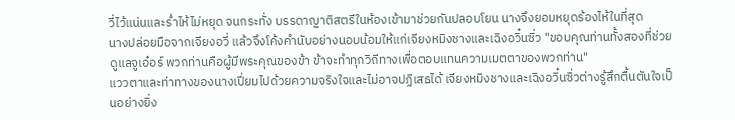วี่ไว้แน่นและร่ำไห้ไม่หยุด จนกระทั่ง บรรดาญาติสตรีในห้องเข้ามาช่วยกันปลอบโยน นางจึงยอมหยุดร้องไห้ในที่สุด
นางปล่อยมือจากเจียงอวี่ แล้วจึงโค้งคำนับอย่างนอบน้อมให้แก่เจียงหมิงชางและเฉิงอวิ๋นซิ่ว "ขอบคุณท่านทั้งสองที่ช่วยดูแลจูเอ๋อร์ พวกท่านคือผู้มีพระคุณของข้า ข้าจะทำทุกวิถีทางเพื่อตอบแทนความเมตตาของพวกท่าน"
แววตาและท่าทางของนางเปี่ยมไปด้วยความจริงใจและไม่อาจปฏิเสธได้ เจียงหมิงชางและเฉิงอวิ๋นซิ่วต่างรู้สึกตื้นตันใจเป็นอย่างยิ่ง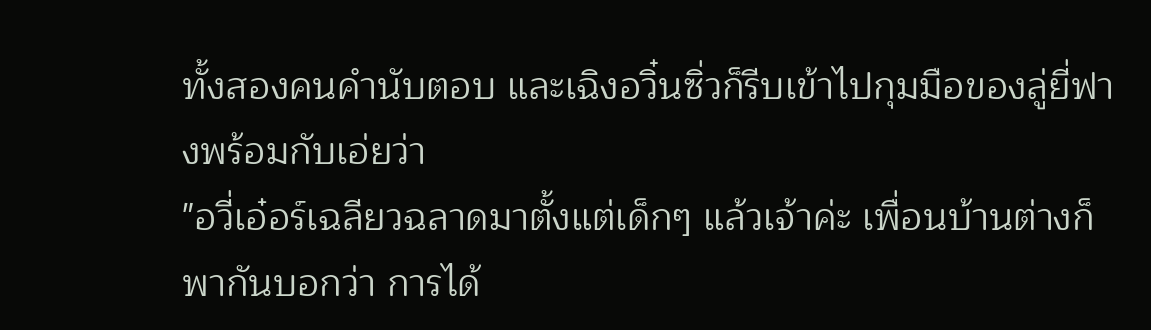ทั้งสองคนคำนับตอบ และเฉิงอวิ๋นซิ่วก็รีบเข้าไปกุมมือของลู่ยี่ฟางพร้อมกับเอ่ยว่า
"อวี่เอ๋อร์เฉลียวฉลาดมาตั้งแต่เด็กๆ แล้วเจ้าค่ะ เพื่อนบ้านต่างก็พากันบอกว่า การได้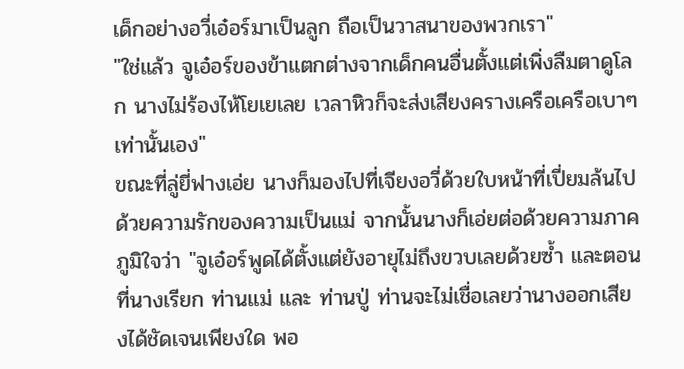เด็กอย่างอวี่เอ๋อร์มาเป็นลูก ถือเป็นวาสนาของพวกเรา"
"ใช่แล้ว จูเอ๋อร์ของข้าแตกต่างจากเด็กคนอื่นตั้งแต่เพิ่งลืมตาดูโลก นางไม่ร้องไห้โยเยเลย เวลาหิวก็จะส่งเสียงครางเครือเครือเบาๆ เท่านั้นเอง"
ขณะที่ลู่ยี่ฟางเอ่ย นางก็มองไปที่เจียงอวี่ด้วยใบหน้าที่เปี่ยมล้นไปด้วยความรักของความเป็นแม่ จากนั้นนางก็เอ่ยต่อด้วยความภาคภูมิใจว่า "จูเอ๋อร์พูดได้ตั้งแต่ยังอายุไม่ถึงขวบเลยด้วยซ้ำ และตอนที่นางเรียก ท่านแม่ และ ท่านปู่ ท่านจะไม่เชื่อเลยว่านางออกเสียงได้ชัดเจนเพียงใด พอ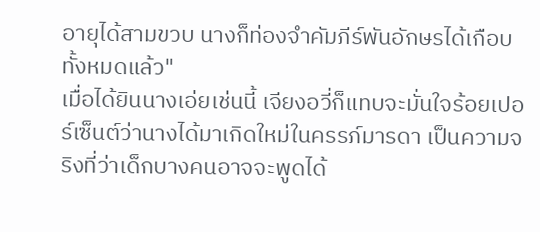อายุได้สามขวบ นางก็ท่องจำคัมภีร์พันอักษรได้เกือบทั้งหมดแล้ว"
เมื่อได้ยินนางเอ่ยเช่นนี้ เจียงอวี่ก็แทบจะมั่นใจร้อยเปอร์เซ็นต์ว่านางได้มาเกิดใหม่ในครรภ์มารดา เป็นความจริงที่ว่าเด็กบางคนอาจจะพูดได้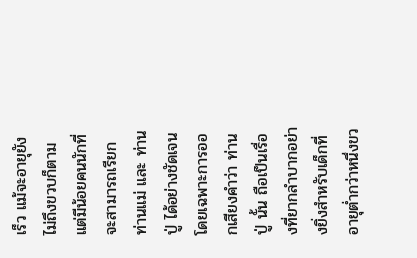เร็ว แม้จะอายุยังไม่ถึงขวบก็ตาม แต่มีน้อยคนนักที่จะสามารถเรียก ท่านแม่ และ ท่านปู่ ได้อย่างชัดเจน โดยเฉพาะการออกเสียงคำว่า ท่านปู่ นั้น ถือเป็นเรื่องที่ยากลำบากอย่างยิ่งสำหรับเด็กที่อายุต่ำกว่าหนึ่งขว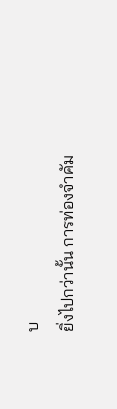บ
ยิ่งไปกว่านั้น การท่องจำคัม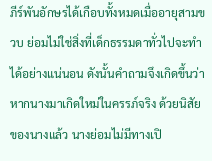ภีร์พันอักษรได้เกือบทั้งหมดเมื่ออายุสามขวบ ย่อมไม่ใช่สิ่งที่เด็กธรรมดาทั่วไปจะทำได้อย่างแน่นอน ดังนั้นคำถามจึงเกิดขึ้นว่า หากนางมาเกิดใหม่ในครรภ์จริง ด้วยนิสัยของนางแล้ว นางย่อมไม่มีทางเปิ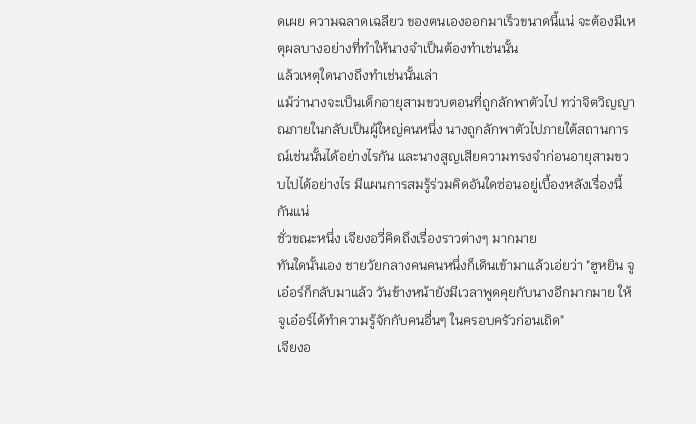ดเผย ความฉลาดเฉลียว ของตนเองออกมาเร็วขนาดนี้แน่ จะต้องมีเหตุผลบางอย่างที่ทำให้นางจำเป็นต้องทำเช่นนั้น
แล้วเหตุใดนางถึงทำเช่นนั้นเล่า
แม้ว่านางจะเป็นเด็กอายุสามขวบตอนที่ถูกลักพาตัวไป ทว่าจิตวิญญาณภายในกลับเป็นผู้ใหญ่คนหนึ่ง นางถูกลักพาตัวไปภายใต้สถานการณ์เช่นนั้นได้อย่างไรกัน และนางสูญเสียความทรงจำก่อนอายุสามขวบไปได้อย่างไร มีแผนการสมรู้ร่วมคิดอันใดซ่อนอยู่เบื้องหลังเรื่องนี้กันแน่
ชั่วขณะหนึ่ง เจียงอวี่คิดถึงเรื่องราวต่างๆ มากมาย
ทันใดนั้นเอง ชายวัยกลางคนคนหนึ่งก็เดินเข้ามาแล้วเอ่ยว่า "ฮูหยิน จูเอ๋อร์ก็กลับมาแล้ว วันข้างหน้ายังมีเวลาพูดคุยกับนางอีกมากมาย ให้จูเอ๋อร์ได้ทำความรู้จักกับคนอื่นๆ ในครอบครัวก่อนเถิด"
เจียงอ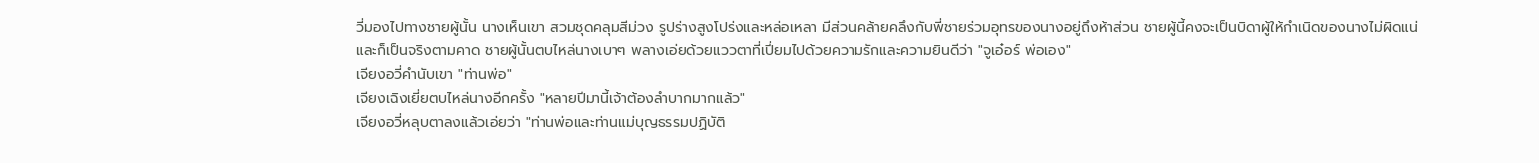วี่มองไปทางชายผู้นั้น นางเห็นเขา สวมชุดคลุมสีม่วง รูปร่างสูงโปร่งและหล่อเหลา มีส่วนคล้ายคลึงกับพี่ชายร่วมอุทรของนางอยู่ถึงห้าส่วน ชายผู้นี้คงจะเป็นบิดาผู้ให้กำเนิดของนางไม่ผิดแน่
และก็เป็นจริงตามคาด ชายผู้นั้นตบไหล่นางเบาๆ พลางเอ่ยด้วยแววตาที่เปี่ยมไปด้วยความรักและความยินดีว่า "จูเอ๋อร์ พ่อเอง"
เจียงอวี่คำนับเขา "ท่านพ่อ"
เจียงเฉิงเยี่ยตบไหล่นางอีกครั้ง "หลายปีมานี้เจ้าต้องลำบากมากแล้ว"
เจียงอวี่หลุบตาลงแล้วเอ่ยว่า "ท่านพ่อและท่านแม่บุญธรรมปฏิบัติ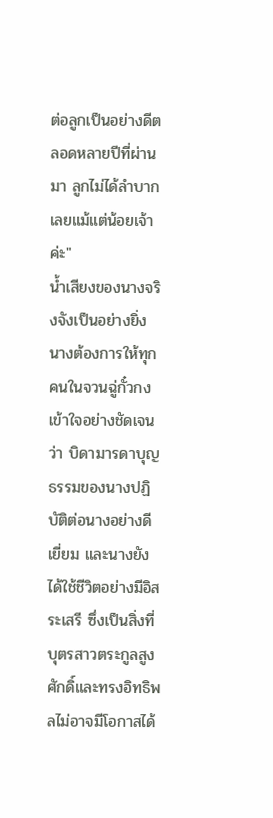ต่อลูกเป็นอย่างดีตลอดหลายปีที่ผ่านมา ลูกไม่ได้ลำบากเลยแม้แต่น้อยเจ้าค่ะ"
น้ำเสียงของนางจริงจังเป็นอย่างยิ่ง นางต้องการให้ทุกคนในจวนฉู่กั๋วกงเข้าใจอย่างชัดเจนว่า บิดามารดาบุญธรรมของนางปฏิบัติต่อนางอย่างดีเยี่ยม และนางยังได้ใช้ชีวิตอย่างมีอิสระเสรี ซึ่งเป็นสิ่งที่บุตรสาวตระกูลสูงศักดิ์และทรงอิทธิพลไม่อาจมีโอกาสได้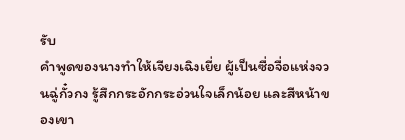รับ
คำพูดของนางทำให้เจียงเฉิงเยี่ย ผู้เป็นซื่อจื่อแห่งจวนฉู่กั๋วกง รู้สึกกระอักกระอ่วนใจเล็กน้อย และสีหน้าของเขา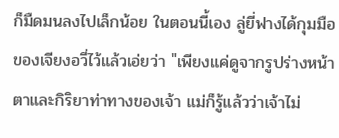ก็มืดมนลงไปเล็กน้อย ในตอนนี้เอง ลู่ยี่ฟางได้กุมมือของเจียงอวี่ไว้แล้วเอ่ยว่า "เพียงแค่ดูจากรูปร่างหน้าตาและกิริยาท่าทางของเจ้า แม่ก็รู้แล้วว่าเจ้าไม่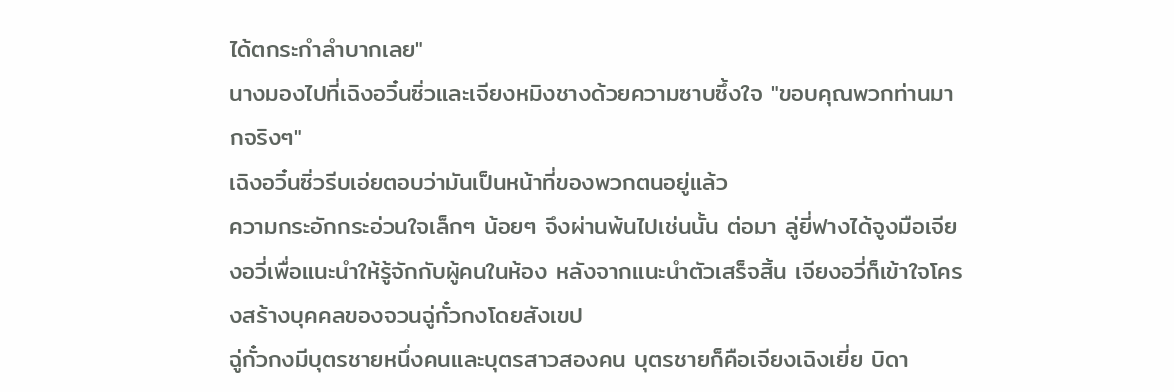ได้ตกระกำลำบากเลย"
นางมองไปที่เฉิงอวิ๋นซิ่วและเจียงหมิงชางด้วยความซาบซึ้งใจ "ขอบคุณพวกท่านมากจริงๆ"
เฉิงอวิ๋นซิ่วรีบเอ่ยตอบว่ามันเป็นหน้าที่ของพวกตนอยู่แล้ว
ความกระอักกระอ่วนใจเล็กๆ น้อยๆ จึงผ่านพ้นไปเช่นนั้น ต่อมา ลู่ยี่ฟางได้จูงมือเจียงอวี่เพื่อแนะนำให้รู้จักกับผู้คนในห้อง หลังจากแนะนำตัวเสร็จสิ้น เจียงอวี่ก็เข้าใจโครงสร้างบุคคลของจวนฉู่กั๋วกงโดยสังเขป
ฉู่กั๋วกงมีบุตรชายหนึ่งคนและบุตรสาวสองคน บุตรชายก็คือเจียงเฉิงเยี่ย บิดา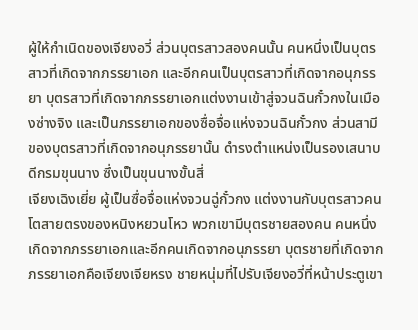ผู้ให้กำเนิดของเจียงอวี่ ส่วนบุตรสาวสองคนนั้น คนหนึ่งเป็นบุตรสาวที่เกิดจากภรรยาเอก และอีกคนเป็นบุตรสาวที่เกิดจากอนุภรรยา บุตรสาวที่เกิดจากภรรยาเอกแต่งงานเข้าสู่จวนฉินกั๋วกงในเมืองซ่างจิง และเป็นภรรยาเอกของซื่อจื่อแห่งจวนฉินกั๋วกง ส่วนสามีของบุตรสาวที่เกิดจากอนุภรรยานั้น ดำรงตำแหน่งเป็นรองเสนาบดีกรมขุนนาง ซึ่งเป็นขุนนางขั้นสี่
เจียงเฉิงเยี่ย ผู้เป็นซื่อจื่อแห่งจวนฉู่กั๋วกง แต่งงานกับบุตรสาวคนโตสายตรงของหนิงหยวนโหว พวกเขามีบุตรชายสองคน คนหนึ่งเกิดจากภรรยาเอกและอีกคนเกิดจากอนุภรรยา บุตรชายที่เกิดจากภรรยาเอกคือเจียงเจียหรง ชายหนุ่มที่ไปรับเจียงอวี่ที่หน้าประตูเขา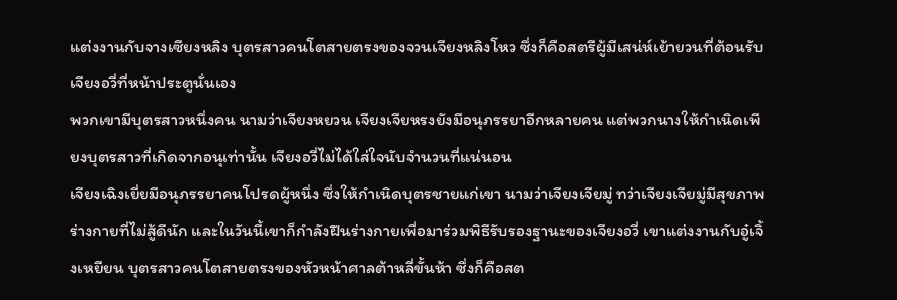แต่งงานกับจางเซียงหลิง บุตรสาวคนโตสายตรงของจวนเจียงหลิงโหว ซึ่งก็คือสตรีผู้มีเสน่ห์เย้ายวนที่ต้อนรับเจียงอวี่ที่หน้าประตูนั่นเอง
พวกเขามีบุตรสาวหนึ่งคน นามว่าเจียงหยวน เจียงเจียหรงยังมีอนุภรรยาอีกหลายคน แต่พวกนางให้กำเนิดเพียงบุตรสาวที่เกิดจากอนุเท่านั้น เจียงอวี่ไม่ได้ใส่ใจนับจำนวนที่แน่นอน
เจียงเฉิงเยี่ยมีอนุภรรยาคนโปรดผู้หนึ่ง ซึ่งให้กำเนิดบุตรชายแก่เขา นามว่าเจียงเจียมู่ ทว่าเจียงเจียมู่มีสุขภาพร่างกายที่ไม่สู้ดีนัก และในวันนี้เขาก็กำลังฝืนร่างกายเพื่อมาร่วมพิธีรับรองฐานะของเจียงอวี่ เขาแต่งงานกับอู๋เจิ้งเหยียน บุตรสาวคนโตสายตรงของหัวหน้าศาลต้าหลี่ขั้นห้า ซึ่งก็คือสต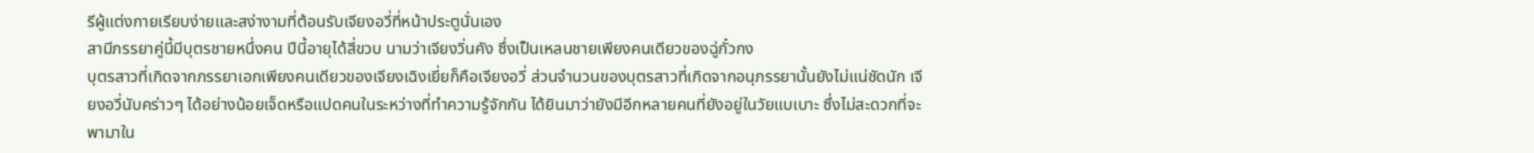รีผู้แต่งกายเรียบง่ายและสง่างามที่ต้อนรับเจียงอวี่ที่หน้าประตูนั่นเอง
สามีภรรยาคู่นี้มีบุตรชายหนึ่งคน ปีนี้อายุได้สี่ขวบ นามว่าเจียงวิ่นคัง ซึ่งเป็นเหลนชายเพียงคนเดียวของฉู่กั๋วกง
บุตรสาวที่เกิดจากภรรยาเอกเพียงคนเดียวของเจียงเฉิงเยี่ยก็คือเจียงอวี่ ส่วนจำนวนของบุตรสาวที่เกิดจากอนุภรรยานั้นยังไม่แน่ชัดนัก เจียงอวี่นับคร่าวๆ ได้อย่างน้อยเจ็ดหรือแปดคนในระหว่างที่ทำความรู้จักกัน ได้ยินมาว่ายังมีอีกหลายคนที่ยังอยู่ในวัยแบเบาะ ซึ่งไม่สะดวกที่จะพามาใน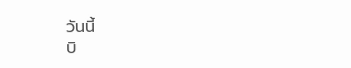วันนี้
บิ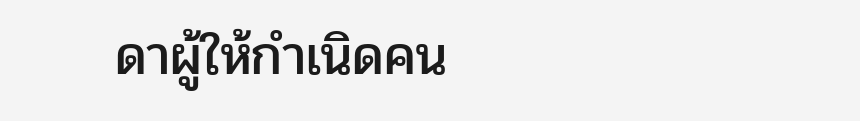ดาผู้ให้กำเนิดคน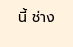นี้ ช่าง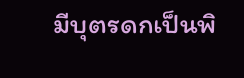มีบุตรดกเป็นพิ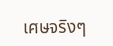เศษจริงๆ